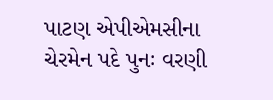પાટણ એપીએમસીના ચેરમેન પદે પુનઃ વરણી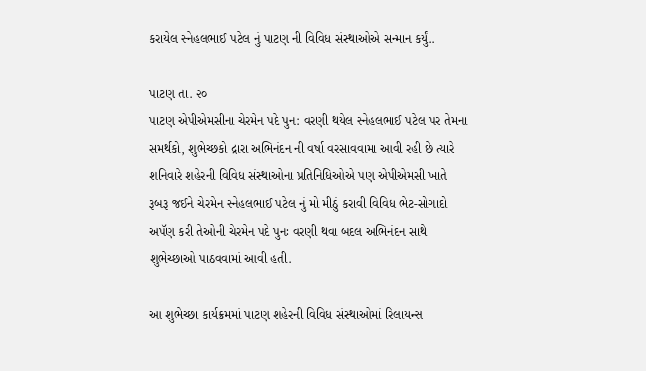કરાયેલ સ્નેહલભાઈ પટેલ નું પાટણ ની વિવિધ સંસ્થાઓએ સન્માન કર્યું..

પાટણ તા. ૨૦
પાટણ એપીએમસીના ચેરમેન પદે પુન: વરણી થયેલ સ્નેહલભાઈ પટેલ પર તેમના સમર્થકો, શુભેચ્છકો દ્રારા અભિનંદન ની વર્ષા વરસાવવામા આવી રહી છે ત્યારે શનિવારે શહેરની વિવિધ સંસ્થાઓના પ્રતિનિધિઓએ પણ એપીએમસી ખાતે રૂબરૂ જઈને ચેરમેન સ્નેહલભાઈ પટેલ નું મો મીઠું કરાવી વિવિધ ભેટ-સોગાદો અપૅણ કરી તેઓની ચેરમેન પદે પુનઃ વરણી થવા બદલ અભિનંદન સાથે શુભેચ્છાઓ પાઠવવામાં આવી હતી.

આ શુભેચ્છા કાર્યક્રમમાં પાટણ શહેરની વિવિધ સંસ્થાઓમાં રિલાયન્સ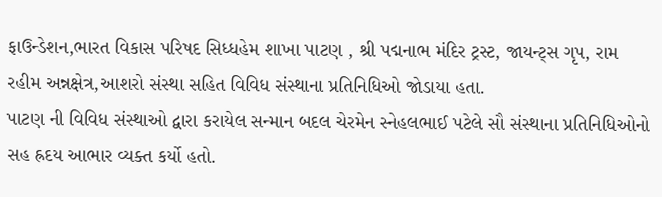ફાઉન્ડેશન,ભારત વિકાસ પરિષદ સિધ્ધહેમ શાખા પાટણ , શ્રી પદ્મનાભ મંદિર ટ્રસ્ટ, જાયન્ટ્સ ગૃપ, રામ રહીમ અન્નક્ષેત્ર,આશરો સંસ્થા સહિત વિવિધ સંસ્થાના પ્રતિનિધિઓ જોડાયા હતા.
પાટણ ની વિવિધ સંસ્થાઓ દ્વારા કરાયેલ સન્માન બદલ ચેરમેન સ્નેહલભાઈ પટેલે સૌ સંસ્થાના પ્રતિનિધિઓનો સહ હ્રદય આભાર વ્યક્ત કર્યો હતો.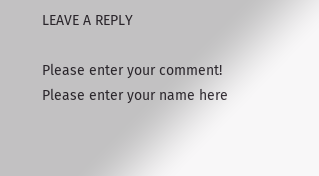LEAVE A REPLY

Please enter your comment!
Please enter your name here